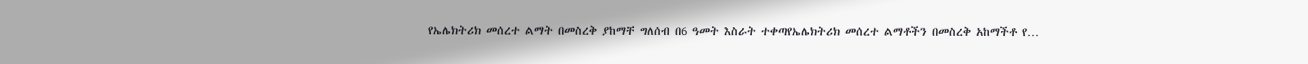የኤሌክትሪክ መሰረተ ልማት በመስረቅ ያከማቸ ግለሰብ በ6 ዓመት እስራት ተቀጣየኤሌክትሪክ መሰረተ ልማቶችን በመስረቅ አከማችቶ የ…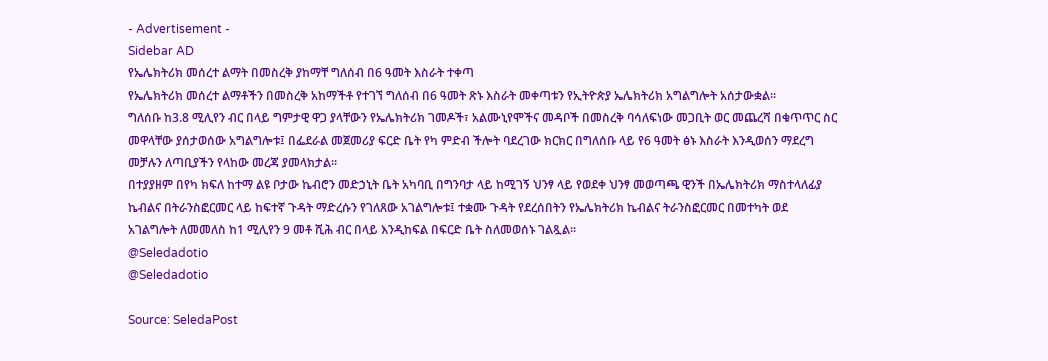- Advertisement -
Sidebar AD
የኤሌክትሪክ መሰረተ ልማት በመስረቅ ያከማቸ ግለሰብ በ6 ዓመት እስራት ተቀጣ
የኤሌክትሪክ መሰረተ ልማቶችን በመስረቅ አከማችቶ የተገኘ ግለሰብ በ6 ዓመት ጽኑ እስራት መቀጣቱን የኢትዮጵያ ኤሌክትሪክ አግልግሎት አሰታውቋል፡፡
ግለሰቡ ከ3.8 ሚሊየን ብር በላይ ግምታዊ ዋጋ ያላቸውን የኤሌክትሪክ ገመዶች፣ አልሙኒየሞችና መዳቦች በመስረቅ ባሳለፍነው መጋቢት ወር መጨረሻ በቁጥጥር ስር መዋላቸው ያሰታወሰው አግልግሎቱ፤ በፌደራል መጀመሪያ ፍርድ ቤት የካ ምድብ ችሎት ባደረገው ክርክር በግለሰቡ ላይ የ6 ዓመት ፅኑ እስራት እንዲወሰን ማደረግ መቻሉን ለጣቢያችን የላከው መረጃ ያመላክታል፡፡
በተያያዘም በየካ ክፍለ ከተማ ልዩ ቦታው ኬብሮን መድኃኒት ቤት አካባቢ በግንባታ ላይ ከሚገኝ ህንፃ ላይ የወደቀ ህንፃ መወጣጫ ዊንች በኤሌክትሪክ ማስተላለፊያ ኬብልና በትራንስፎርመር ላይ ከፍተኛ ጉዳት ማድረሱን የገለጸው አገልግሎቱ፤ ተቋሙ ጉዳት የደረሰበትን የኤሌክትሪክ ኬብልና ትራንስፎርመር በመተካት ወደ አገልግሎት ለመመለስ ከ1 ሚሊየን 9 መቶ ሺሕ ብር በላይ እንዲከፍል በፍርድ ቤት ስለመወሰኑ ገልጿል፡፡
@Seledadotio
@Seledadotio

Source: SeledaPost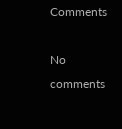Comments

No comments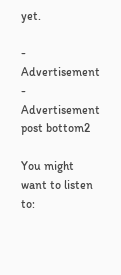yet.

- Advertisement -
Advertisement post bottom2

You might want to listen to: